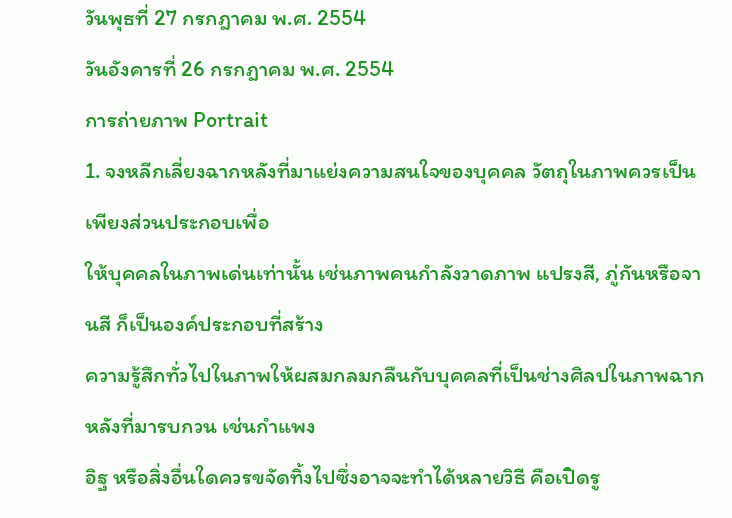วันพุธที่ 27 กรกฎาคม พ.ศ. 2554
วันอังคารที่ 26 กรกฎาคม พ.ศ. 2554
การถ่ายภาพ Portrait
1. จงหลีกเลี่ยงฉากหลังที่มาแย่งความสนใจของบุคคล วัตถุในภาพควรเป็นเพียงส่วนประกอบเพื่อ
ให้บุคคลในภาพเด่นเท่านั้น เช่นภาพคนกำลังวาดภาพ แปรงสี, ภู่กันหรือจานสี ก็เป็นองค์ประกอบที่สร้าง
ความรู้สึกทั่วไปในภาพให้ผสมกลมกลืนกับบุคคลที่เป็นช่างศิลปในภาพฉากหลังที่มารบกวน เช่นกำแพง
อิฐ หรือสิ่งอื่นใดควรขจัดทิ้งไปซึ่งอาจจะทำได้หลายวิธี คือเปิดรู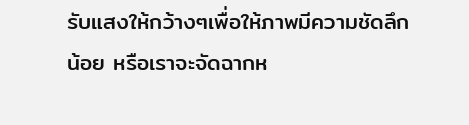รับแสงให้กว้างๆเพื่อให้ภาพมีความชัดลึก
น้อย หรือเราจะจัดฉากห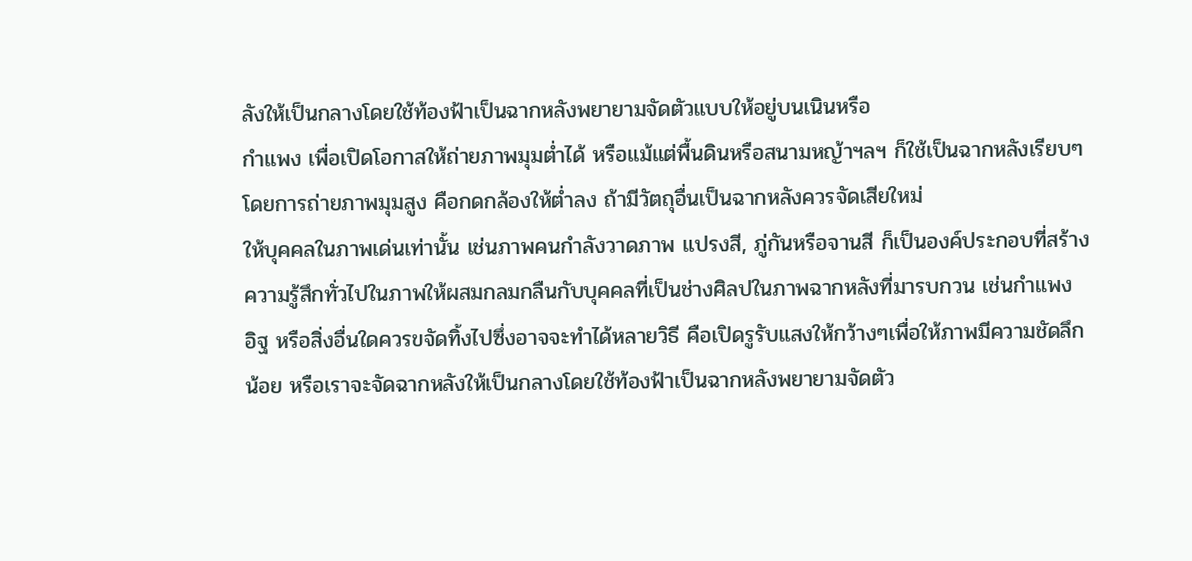ลังให้เป็นกลางโดยใช้ท้องฟ้าเป็นฉากหลังพยายามจัดตัวแบบให้อยู่บนเนินหรือ
กำแพง เพื่อเปิดโอกาสให้ถ่ายภาพมุมต่ำได้ หรือแม้แต่พื้นดินหรือสนามหญ้าฯลฯ ก็ใช้เป็นฉากหลังเรียบๆ
โดยการถ่ายภาพมุมสูง คือกดกล้องให้ต่ำลง ถ้ามีวัตถุอื่นเป็นฉากหลังควรจัดเสียใหม่
ให้บุคคลในภาพเด่นเท่านั้น เช่นภาพคนกำลังวาดภาพ แปรงสี, ภู่กันหรือจานสี ก็เป็นองค์ประกอบที่สร้าง
ความรู้สึกทั่วไปในภาพให้ผสมกลมกลืนกับบุคคลที่เป็นช่างศิลปในภาพฉากหลังที่มารบกวน เช่นกำแพง
อิฐ หรือสิ่งอื่นใดควรขจัดทิ้งไปซึ่งอาจจะทำได้หลายวิธี คือเปิดรูรับแสงให้กว้างๆเพื่อให้ภาพมีความชัดลึก
น้อย หรือเราจะจัดฉากหลังให้เป็นกลางโดยใช้ท้องฟ้าเป็นฉากหลังพยายามจัดตัว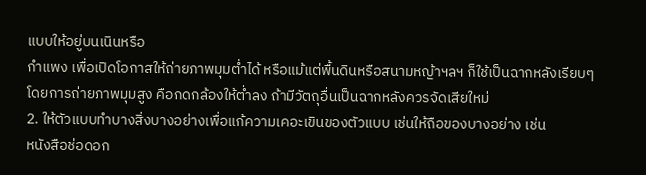แบบให้อยู่บนเนินหรือ
กำแพง เพื่อเปิดโอกาสให้ถ่ายภาพมุมต่ำได้ หรือแม้แต่พื้นดินหรือสนามหญ้าฯลฯ ก็ใช้เป็นฉากหลังเรียบๆ
โดยการถ่ายภาพมุมสูง คือกดกล้องให้ต่ำลง ถ้ามีวัตถุอื่นเป็นฉากหลังควรจัดเสียใหม่
2. ให้ตัวแบบทำบางสิ่งบางอย่างเพื่อแก้ความเคอะเขินของตัวแบบ เช่นให้ถือของบางอย่าง เช่น
หนังสือช่อดอก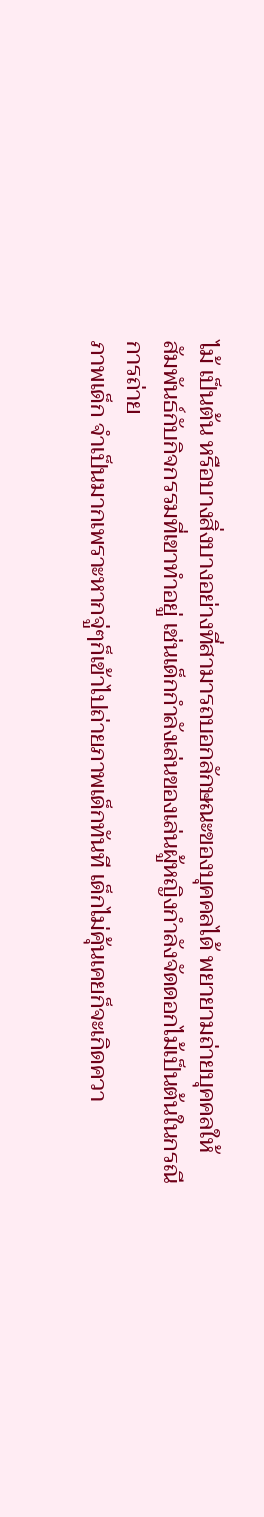ไม้ เป็นต้น หรือบางสิ่งบางอย่างที่สามารถบอกลักษณะของบุคคลได้ พยายามถ่ายบุคคลให้
สัมพันธ์กับกิจกรรมที่เขาทำอยู่ เช่นเด็กกำลังเล่นของเล่นผู้หญิงกำลังจัดดอกไม้เป็นต้นในกรณีการถ่าย
ภาพเด็ก จำเป็นมากเพราะหากจู่ๆก็เข้าไปถ่ายภาพเด็กทันที เด็กไม่คุ้นเคยก็จะเกิดควา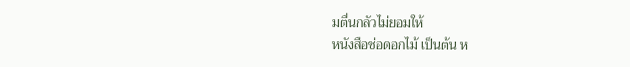มตื่นกลัวไม่ยอมให้
หนังสือช่อดอกไม้ เป็นต้น ห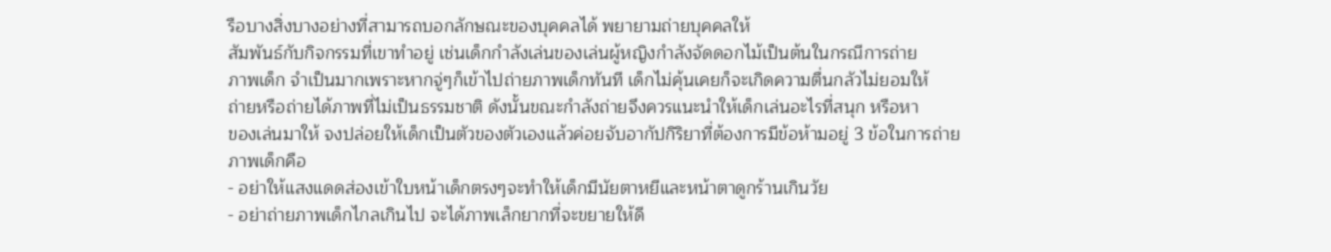รือบางสิ่งบางอย่างที่สามารถบอกลักษณะของบุคคลได้ พยายามถ่ายบุคคลให้
สัมพันธ์กับกิจกรรมที่เขาทำอยู่ เช่นเด็กกำลังเล่นของเล่นผู้หญิงกำลังจัดดอกไม้เป็นต้นในกรณีการถ่าย
ภาพเด็ก จำเป็นมากเพราะหากจู่ๆก็เข้าไปถ่ายภาพเด็กทันที เด็กไม่คุ้นเคยก็จะเกิดความตื่นกลัวไม่ยอมให้
ถ่ายหรือถ่ายได้ภาพที่ไม่เป็นธรรมชาติ ดังนั้นขณะกำลังถ่ายจึงควรแนะนำให้เด็กเล่นอะไรที่สนุก หรือหา
ของเล่นมาให้ จงปล่อยให้เด็กเป็นตัวของตัวเองแล้วค่อยจับอากัปกิริยาที่ต้องการมีข้อห้ามอยู่ 3 ข้อในการถ่าย
ภาพเด็กคือ
- อย่าให้แสงแดดส่องเข้าใบหน้าเด็กตรงๆจะทำให้เด็กมีนัยตาหยีและหน้าตาดูกร้านเกินวัย
- อย่าถ่ายภาพเด็กไกลเกินไป จะได้ภาพเล็กยากที่จะขยายให้ดี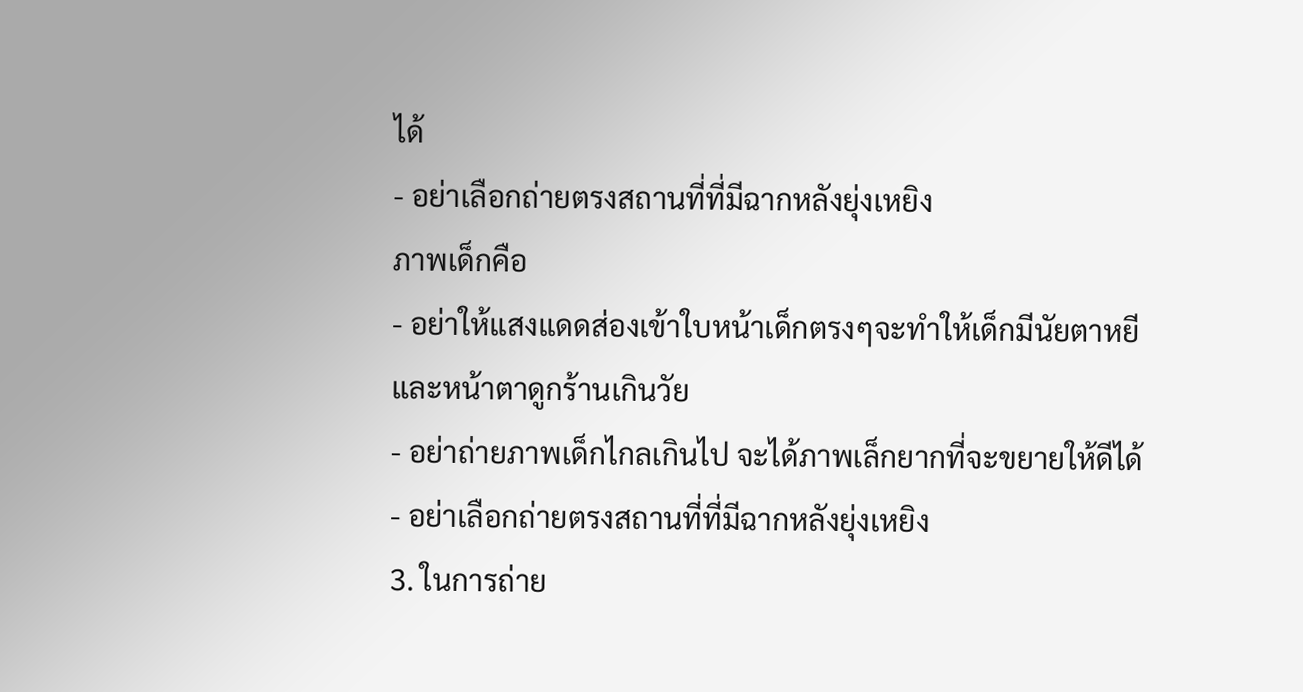ได้
- อย่าเลือกถ่ายตรงสถานที่ที่มีฉากหลังยุ่งเหยิง
ภาพเด็กคือ
- อย่าให้แสงแดดส่องเข้าใบหน้าเด็กตรงๆจะทำให้เด็กมีนัยตาหยีและหน้าตาดูกร้านเกินวัย
- อย่าถ่ายภาพเด็กไกลเกินไป จะได้ภาพเล็กยากที่จะขยายให้ดีได้
- อย่าเลือกถ่ายตรงสถานที่ที่มีฉากหลังยุ่งเหยิง
3. ในการถ่าย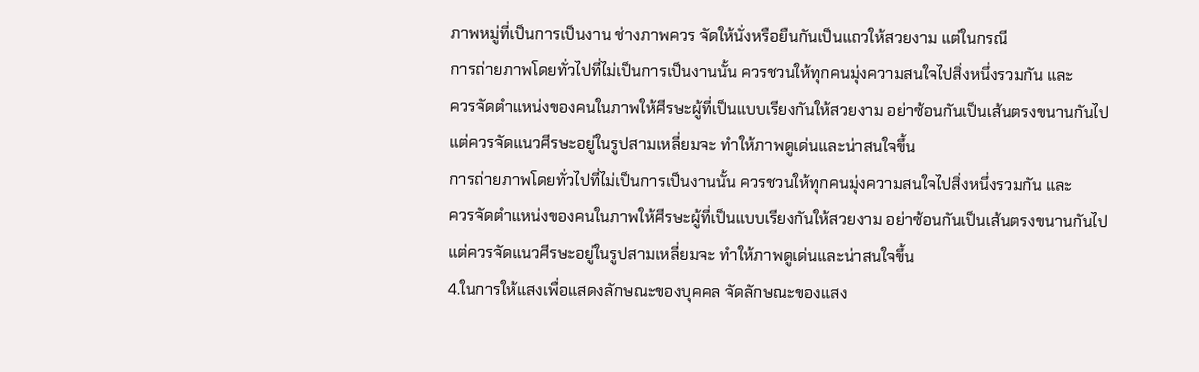ภาพหมู่ที่เป็นการเป็นงาน ช่างภาพควร จัดให้นั่งหรือยืนกันเป็นแถวให้สวยงาม แต่ในกรณี
การถ่ายภาพโดยทั่วไปที่ไม่เป็นการเป็นงานนั้น ควรชวนให้ทุกคนมุ่งความสนใจไปสิ่งหนึ่งรวมกัน และ
ควรจัดตำแหน่งของคนในภาพให้ศีรษะผู้ที่เป็นแบบเรียงกันให้สวยงาม อย่าซ้อนกันเป็นเส้นตรงขนานกันไป
แต่ควรจัดแนวศีรษะอยู่ในรูปสามเหลี่ยมจะ ทำให้ภาพดูเด่นและน่าสนใจขึ้น
การถ่ายภาพโดยทั่วไปที่ไม่เป็นการเป็นงานนั้น ควรชวนให้ทุกคนมุ่งความสนใจไปสิ่งหนึ่งรวมกัน และ
ควรจัดตำแหน่งของคนในภาพให้ศีรษะผู้ที่เป็นแบบเรียงกันให้สวยงาม อย่าซ้อนกันเป็นเส้นตรงขนานกันไป
แต่ควรจัดแนวศีรษะอยู่ในรูปสามเหลี่ยมจะ ทำให้ภาพดูเด่นและน่าสนใจขึ้น
4.ในการให้แสงเพื่อแสดงลักษณะของบุคคล จัดลักษณะของแสง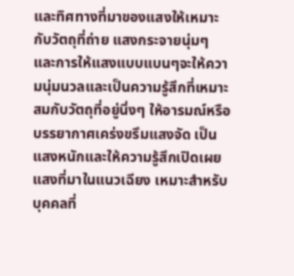และทิศทางที่มาของแสงให้เหมาะ
กับวัตถุที่ถ่าย แสงกระจายนุ่มๆ และการให้แสงแบบแบนๆจะให้ความนุ่มนวลและเป็นความรู้สึกที่เหมาะ
สมกับวัตถุที่อยู่นิ่งๆ ให้อารมณ์หรือบรรยากาศเคร่งขรึมแสงจัด เป็นแสงหนักและให้ความรู้สึกเปิดเผย
แสงที่มาในแนวเฉียง เหมาะสำหรับบุคคลที่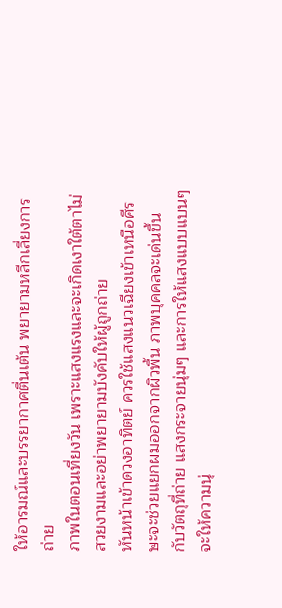ให้อารมณ์และบรรยากาศตื่นเต้น พยายามหลีกเลี่ยงการถ่าย
ภาพในตอนเที่ยงวัน เพราะแสงแรงและจะเกิดเงาใต้ตาไม่สวยงามและอย่าพยายามบังคับให้ผู้ถูกถ่าย
หันหน้าเข้าดวงอาทิตย์ ควรใช้แสงแนวเฉียงเข้าเหนือศีรษะจะช่วยแยกผมออกจากผิวพื้น ภาพบุคคลจะเด่นขึ้น
กับวัตถุที่ถ่าย แสงกระจายนุ่มๆ และการให้แสงแบบแบนๆจะให้ความนุ่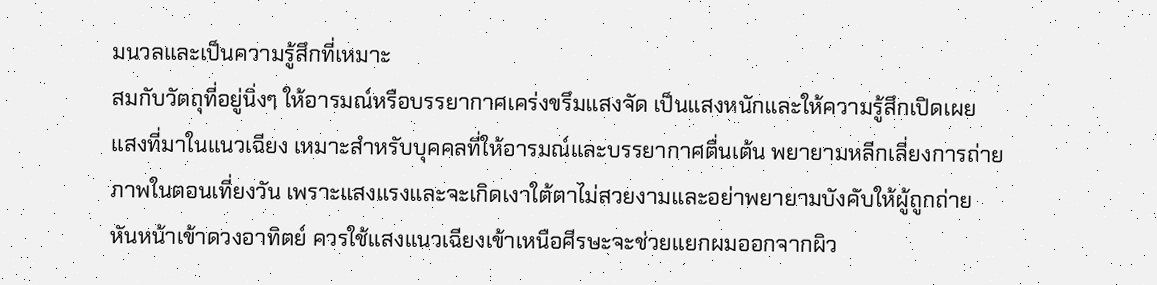มนวลและเป็นความรู้สึกที่เหมาะ
สมกับวัตถุที่อยู่นิ่งๆ ให้อารมณ์หรือบรรยากาศเคร่งขรึมแสงจัด เป็นแสงหนักและให้ความรู้สึกเปิดเผย
แสงที่มาในแนวเฉียง เหมาะสำหรับบุคคลที่ให้อารมณ์และบรรยากาศตื่นเต้น พยายามหลีกเลี่ยงการถ่าย
ภาพในตอนเที่ยงวัน เพราะแสงแรงและจะเกิดเงาใต้ตาไม่สวยงามและอย่าพยายามบังคับให้ผู้ถูกถ่าย
หันหน้าเข้าดวงอาทิตย์ ควรใช้แสงแนวเฉียงเข้าเหนือศีรษะจะช่วยแยกผมออกจากผิว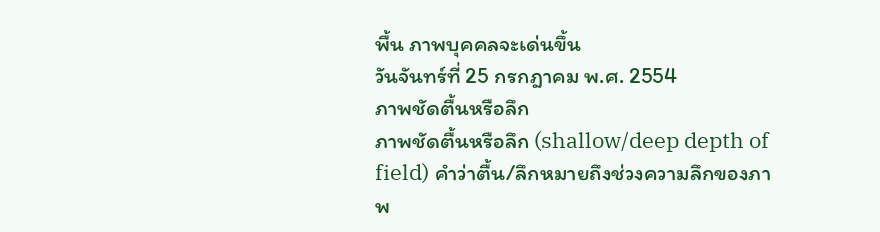พื้น ภาพบุคคลจะเด่นขึ้น
วันจันทร์ที่ 25 กรกฎาคม พ.ศ. 2554
ภาพชัดตื้นหรือลึก
ภาพชัดตื้นหรือลึก (shallow/deep depth of field) คำว่าตื้น/ลึกหมายถึงช่วงความลึกของภาพ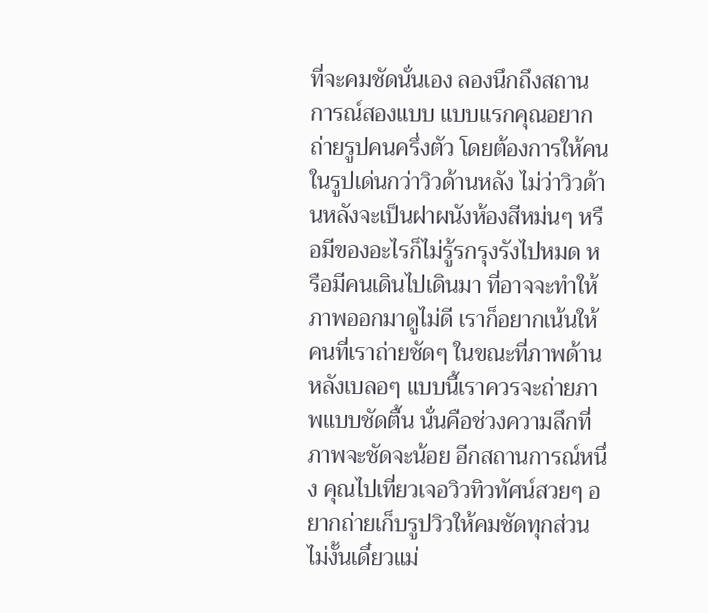ที่จะคมชัดนั่นเอง ลองนึกถึงสถานการณ์สองแบบ แบบแรกคุณอยากถ่ายรูปคนครึ่งตัว โดยต้องการให้คนในรูปเด่นกว่าวิวด้านหลัง ไม่ว่าวิวด้านหลังจะเป็นฝาผนังห้องสีหม่นๆ หรือมีของอะไรก็ไม่รู้รกรุงรังไปหมด หรือมีคนเดินไปเดินมา ที่อาจจะทำให้ภาพออกมาดูไม่ดี เราก็อยากเน้นให้คนที่เราถ่ายชัดๆ ในขณะที่ภาพด้านหลังเบลอๆ แบบนี้เราควรจะถ่ายภาพแบบชัดตื้น นั่นคือช่วงความลึกที่ภาพจะชัดจะน้อย อีกสถานการณ์หนึ่ง คุณไปเที่ยวเจอวิวทิวทัศน์สวยๆ อยากถ่ายเก็บรูปวิวให้คมชัดทุกส่วน ไม่งั้นเดี๋ยวแม่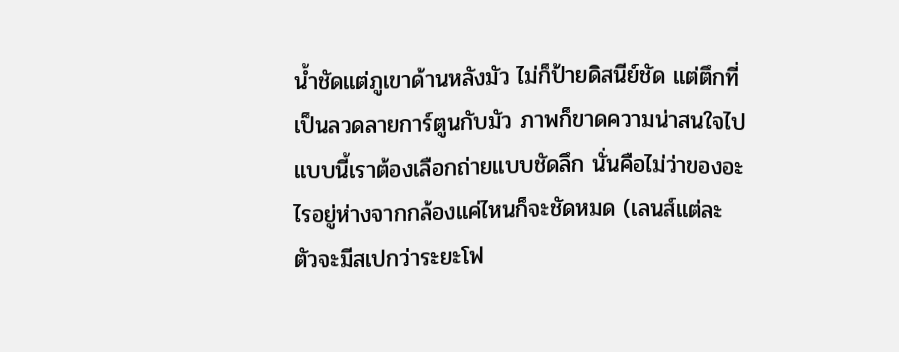น้ำชัดแต่ภูเขาด้านหลังมัว ไม่ก็ป้ายดิสนีย์ชัด แต่ตึกที่เป็นลวดลายการ์ตูนกับมัว ภาพก็ขาดความน่าสนใจไป แบบนี้เราต้องเลือกถ่ายแบบชัดลึก นั่นคือไม่ว่าของอะไรอยู่ห่างจากกล้องแค่ไหนก็จะชัดหมด (เลนส์แต่ละตัวจะมีสเปกว่าระยะโฟ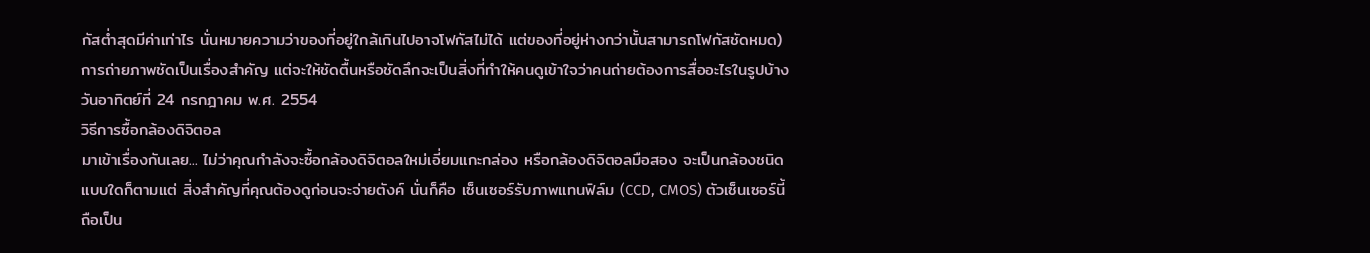กัสต่ำสุดมีค่าเท่าไร นั่นหมายความว่าของที่อยู่ใกล้เกินไปอาจโฟกัสไม่ได้ แต่ของที่อยู่ห่างกว่านั้นสามารถโฟกัสชัดหมด) การถ่ายภาพชัดเป็นเรื่องสำคัญ แต่จะให้ชัดตื้นหรือชัดลึกจะเป็นสิ่งที่ทำให้คนดูเข้าใจว่าคนถ่ายต้องการสื่ออะไรในรูปบ้าง
วันอาทิตย์ที่ 24 กรกฎาคม พ.ศ. 2554
วิธีการซื้อกล้องดิจิตอล
มาเข้าเรื่องกันเลย... ไม่ว่าคุณกำลังจะซื้อกล้องดิจิตอลใหม่เอี่ยมแกะกล่อง หรือกล้องดิจิตอลมือสอง จะเป็นกล้องชนิดแบบใดก็ตามแต่ สิ่งสำคัญที่คุณต้องดูก่อนจะจ่ายตังค์ นั่นก็คือ เซ็นเซอร์รับภาพแทนฟิล์ม (CCD, CMOS) ตัวเซ็นเซอร์นี้ ถือเป็น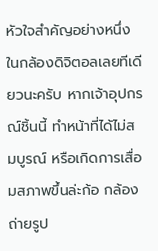หัวใจสำคัญอย่างหนึ่งในกล้องดิจิตอลเลยทีเดียวนะครับ หากเจ้าอุปกรณ์ชิ้นนี้ ทำหน้าที่ได้ไม่สมบูรณ์ หรือเกิดการเสื่อมสภาพขึ้นล่ะก้อ กล้องถ่ายรูป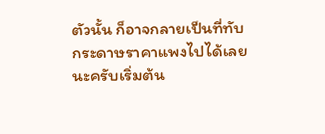ตัวนั้น ก็อาจกลายเป็นที่ทับกระดาษราคาแพงไปได้เลยนะครับเริ่มต้น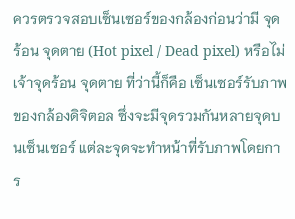ควรตรวจสอบเซ็นเซอร์ของกล้องก่อนว่ามี จุดร้อน จุดตาย (Hot pixel / Dead pixel) หรือไม่ เจ้าจุดร้อน จุดตาย ที่ว่านี้ก็คือ เซ็นเซอร์รับภาพของกล้องดิจิตอล ซึ่งจะมีจุดรวมกันหลายจุดบนเซ็นเซอร์ แต่ละจุดจะทำหน้าที่รับภาพโดยการ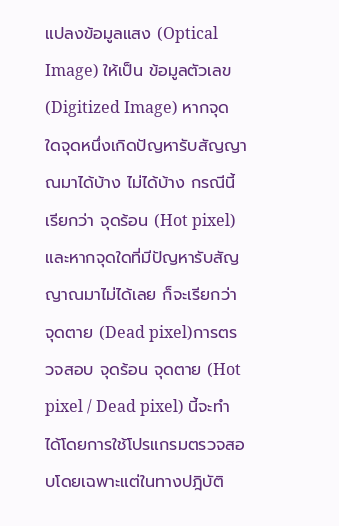แปลงข้อมูลแสง (Optical Image) ให้เป็น ข้อมูลตัวเลข (Digitized Image) หากจุดใดจุดหนึ่งเกิดปัญหารับสัญญาณมาได้บ้าง ไม่ได้บ้าง กรณีนี้เรียกว่า จุดร้อน (Hot pixel) และหากจุดใดที่มีปัญหารับสัญญาณมาไม่ได้เลย ก็จะเรียกว่า จุดตาย (Dead pixel)การตรวจสอบ จุดร้อน จุดตาย (Hot pixel / Dead pixel) นี้จะทำได้โดยการใช้โปรแกรมตรวจสอบโดยเฉพาะแต่ในทางปฎิบัติ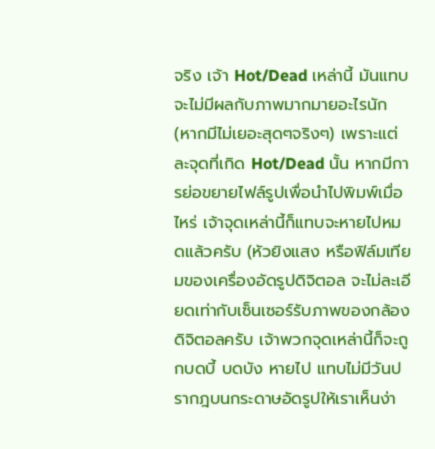จริง เจ้า Hot/Dead เหล่านี้ มันแทบจะไม่มีผลกับภาพมากมายอะไรนัก (หากมีไม่เยอะสุดๆจริงๆ) เพราะแต่ละจุดที่เกิด Hot/Dead นั้น หากมีการย่อขยายไฟล์รูปเพื่อนำไปพิมพ์เมื่อไหร่ เจ้าจุดเหล่านี้ก็แทบจะหายไปหมดแล้วครับ (หัวยิงแสง หรือฟิล์มเทียมของเครื่องอัดรูปดิจิตอล จะไม่ละเอียดเท่ากับเซ็นเซอร์รับภาพของกล้องดิจิตอลครับ เจ้าพวกจุดเหล่านี้ก็จะถูกบดบี้ บดบัง หายไป แทบไม่มีวันปรากฎบนกระดาษอัดรูปให้เราเห็นง่า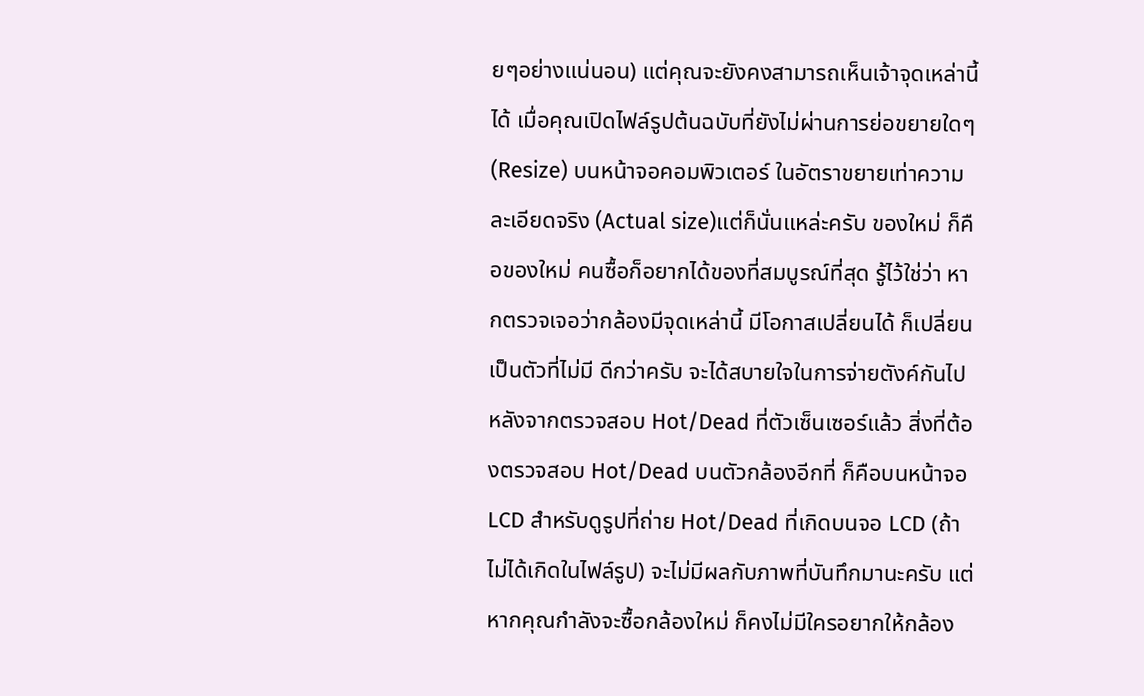ยๆอย่างแน่นอน) แต่คุณจะยังคงสามารถเห็นเจ้าจุดเหล่านี้ได้ เมื่อคุณเปิดไฟล์รูปต้นฉบับที่ยังไม่ผ่านการย่อขยายใดๆ (Resize) บนหน้าจอคอมพิวเตอร์ ในอัตราขยายเท่าความละเอียดจริง (Actual size)แต่ก็นั่นแหล่ะครับ ของใหม่ ก็คือของใหม่ คนซื้อก็อยากได้ของที่สมบูรณ์ที่สุด รู้ไว้ใช่ว่า หากตรวจเจอว่ากล้องมีจุดเหล่านี้ มีโอกาสเปลี่ยนได้ ก็เปลี่ยนเป็นตัวที่ไม่มี ดีกว่าครับ จะได้สบายใจในการจ่ายตังค์กันไปหลังจากตรวจสอบ Hot/Dead ที่ตัวเซ็นเซอร์แล้ว สิ่งที่ต้องตรวจสอบ Hot/Dead บนตัวกล้องอีกที่ ก็คือบนหน้าจอ LCD สำหรับดูรูปที่ถ่าย Hot/Dead ที่เกิดบนจอ LCD (ถ้าไม่ได้เกิดในไฟล์รูป) จะไม่มีผลกับภาพที่บันทึกมานะครับ แต่หากคุณกำลังจะซื้อกล้องใหม่ ก็คงไม่มีใครอยากให้กล้อง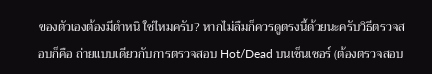ของตัวเองต้องมีตำหนิ ใช่ไหมครับ? หากไม่ลืมก็ควรดูตรงนี้ด้วยนะครับวิธีตรวจสอบก็คือ ถ่ายแบบเดียวกับการตรวจสอบ Hot/Dead บนเซ็นเซอร์ (ต้องตรวจสอบ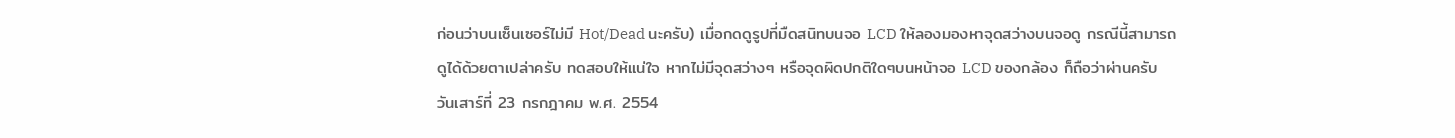ก่อนว่าบนเซ็นเซอร์ไม่มี Hot/Dead นะครับ) เมื่อกดดูรูปที่มืดสนิทบนจอ LCD ให้ลองมองหาจุดสว่างบนจอดู กรณีนี้สามารถดูได้ด้วยตาเปล่าครับ ทดสอบให้แน่ใจ หากไม่มีจุดสว่างๆ หรือจุดผิดปกติใดๆบนหน้าจอ LCD ของกล้อง ก็ถือว่าผ่านครับ
วันเสาร์ที่ 23 กรกฎาคม พ.ศ. 2554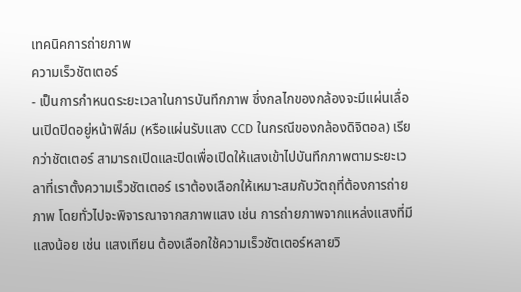เทคนิคการถ่ายภาพ
ความเร็วชัตเตอร์
- เป็นการกำหนดระยะเวลาในการบันทึกภาพ ซึ่งกลไกของกล้องจะมีแผ่นเลื่อนเปิดปิดอยู่หน้าฟิล์ม (หรือแผ่นรับแสง CCD ในกรณีของกล้องดิจิตอล) เรียกว่าชัตเตอร์ สามารถเปิดและปิดเพื่อเปิดให้แสงเข้าไปบันทึกภาพตามระยะเวลาที่เราตั้งความเร็วชัตเตอร์ เราต้องเลือกให้เหมาะสมกับวัตถุที่ต้องการถ่ายภาพ โดยทั่วไปจะพิจารณาจากสภาพแสง เช่น การถ่ายภาพจากแหล่งแสงที่มีแสงน้อย เช่น แสงเทียน ต้องเลือกใช้ความเร็วชัตเตอร์หลายวิ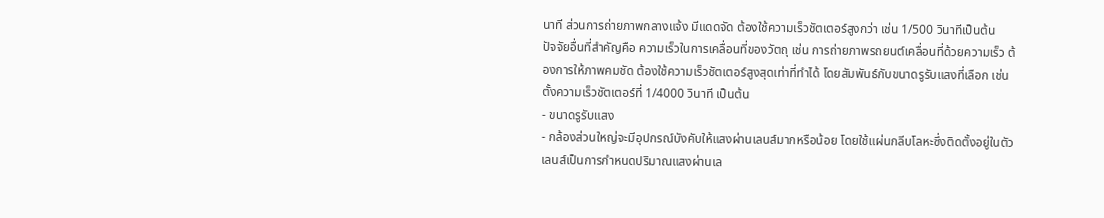นาที ส่วนการถ่ายภาพกลางแจ้ง มีแดดจัด ต้องใช้ความเร็วชัตเตอร์สูงกว่า เช่น 1/500 วินาทีเป็นต้น
ปัจจัยอื่นที่สำคัญคือ ความเร็วในการเคลื่อนที่ของวัตถุ เช่น การถ่ายภาพรถยนต์เคลื่อนที่ด้วยความเร็ว ต้องการให้ภาพคมชัด ต้องใช้ความเร็วชัตเตอร์สูงสุดเท่าที่ทำได้ โดยสัมพันธ์กับขนาดรูรับแสงที่เลือก เช่น ตั้งความเร็วชัตเตอร์ที่ 1/4000 วินาที เป็นต้น
- ขนาดรูรับแสง
- กล้องส่วนใหญ่จะมีอุปกรณ์บังคับให้แสงผ่านเลนส์มากหรือน้อย โดยใช้แผ่นกลีบโลหะซึ่งติดตั้งอยู่ในตัวเลนส์เป็นการกำหนดปริมาณแสงผ่านเล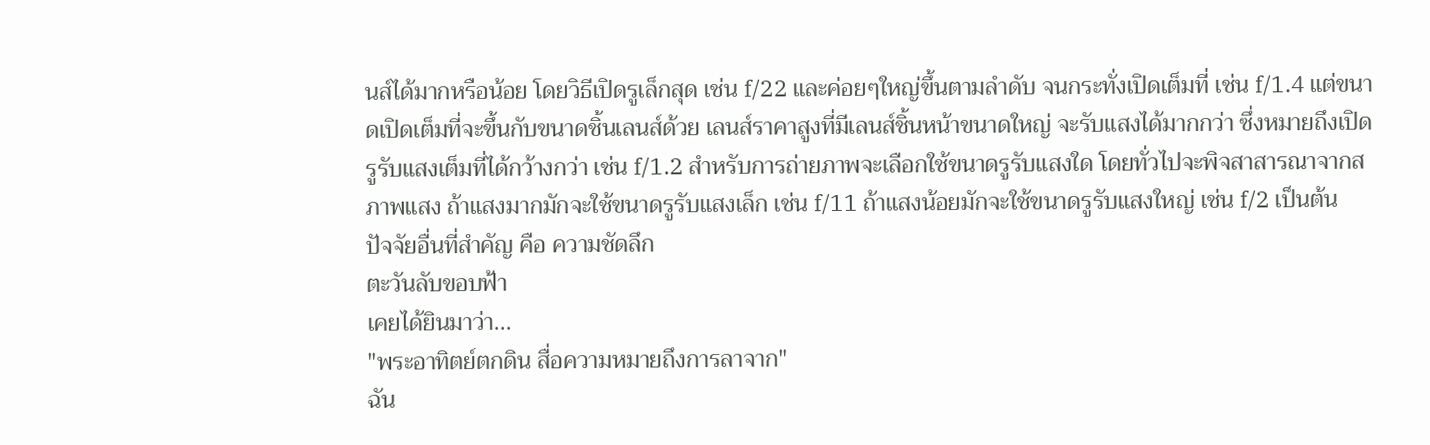นส์ได้มากหรือน้อย โดยวิธีเปิดรูเล็กสุด เช่น f/22 และค่อยๆใหญ่ขึ้นตามลำดับ จนกระทั่งเปิดเต็มที่ เช่น f/1.4 แต่ขนาดเปิดเต็มที่จะขึ้นกับขนาดชิ้นเลนส์ด้วย เลนส์ราคาสูงที่มีเลนส์ชิ้นหน้าขนาดใหญ่ จะรับแสงได้มากกว่า ซึ่งหมายถึงเปิดรูรับแสงเต็มที่ได้กว้างกว่า เช่น f/1.2 สำหรับการถ่ายภาพจะเลือกใช้ขนาดรูรับแสงใด โดยทั่วไปจะพิจสาสารณาจากสภาพแสง ถ้าแสงมากมักจะใช้ขนาดรูรับแสงเล็ก เช่น f/11 ถ้าแสงน้อยมักจะใช้ขนาดรูรับแสงใหญ่ เช่น f/2 เป็นต้น
ปัจจัยอื่นที่สำคัญ คือ ความชัดลึก
ตะวันลับขอบฟ้า
เคยได้ยินมาว่า...
"พระอาทิตย์ตกดิน สื่อความหมายถึงการลาจาก"
ฉัน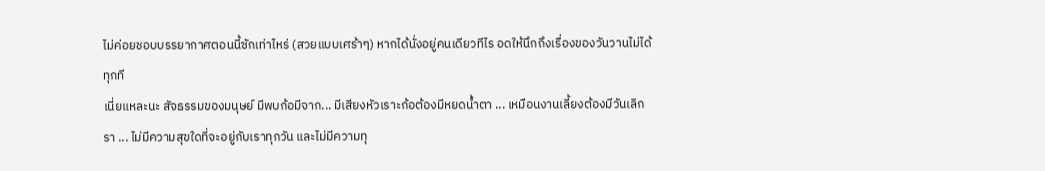ไม่ค่อยชอบบรรยากาศตอนนี้ซักเท่าไหร่ (สวยแบบเศร้าๆ) หากได้นั่งอยู่คนเดียวทีไร อดให้นึกถึงเรื่องของวันวานไม่ได้ทุกที
เนี่ยแหละนะ สัจธรรมของมนุษย์ มีพบก้อมีจาก... มีเสียงหัวเราะก้อต้องมีหยดน้ำตา ... เหมือนงานเลี้ยงต้องมีวันเลิกรา ... ไม่มีความสุขใดที่จะอยู่กับเราทุกวัน และไม่มีความทุ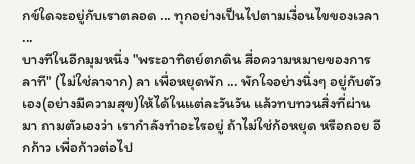กข์ใดจะอยู่กับเราตลอด ... ทุกอย่างเป็นไปตามเงื่อนไขของเวลา ...
บางทีในอีกมุมหนึ่ง "พระอาทิตย์ตกดิน สื่อความหมายของการลาที" (ไม่ใช่ลาจาก) ลา เพื่อหยุดพัก ... พักใจอย่างนิ่งๆ อยู่กับตัวเอง(อย่างมีความสุข)ให้ได้ในแต่ละวันวัน แล้วทบทวนสิ่งที่ผ่านมา ถามตัวเองว่า เรากำลังทำอะไรอยู่ ถ้าไม่ใช่ก้อหยุด หรือถอย อีกก้าว เพื่อก้าวต่อไป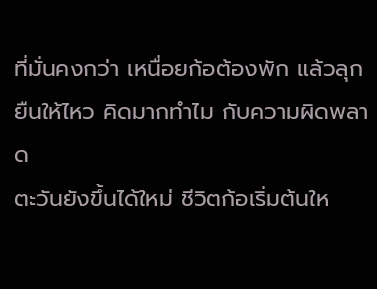ที่มั่นคงกว่า เหนื่อยก้อต้องพัก แล้วลุกยืนให้ไหว คิดมากทำไม กับความผิดพลาด
ตะวันยังขึ้นได้ใหม่ ชีวิตก้อเริ่มต้นให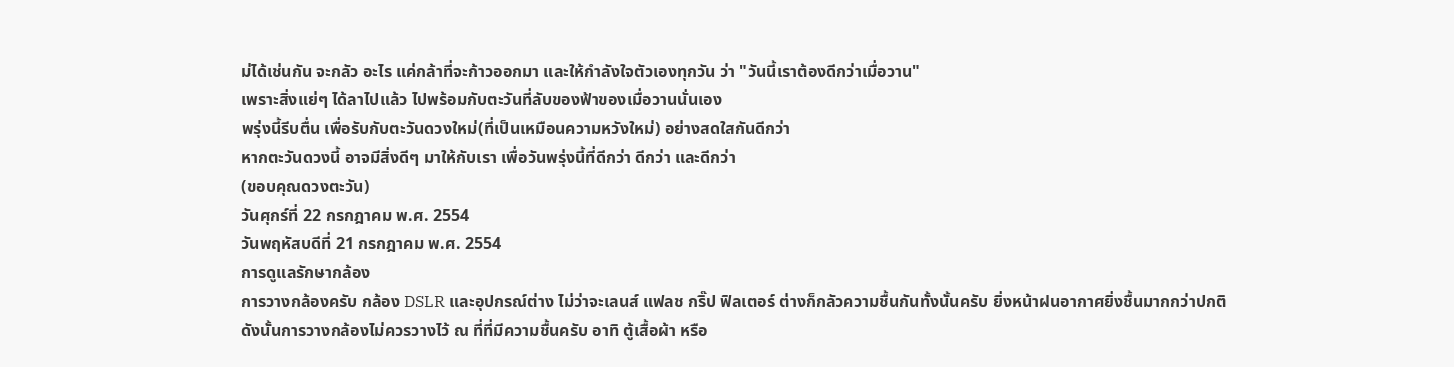ม่ได้เช่นกัน จะกลัว อะไร แค่กล้าที่จะก้าวออกมา และให้กำลังใจตัวเองทุกวัน ว่า "วันนี้เราต้องดีกว่าเมื่อวาน"
เพราะสิ่งแย่ๆ ได้ลาไปแล้ว ไปพร้อมกับตะวันที่ลับของฟ้าของเมื่อวานนั่นเอง
พรุ่งนี้รีบตื่น เพื่อรับกับตะวันดวงใหม่(ที่เป็นเหมือนความหวังใหม่) อย่างสดใสกันดีกว่า
หากตะวันดวงนี้ อาจมีสิ่งดีๆ มาให้กับเรา เพื่อวันพรุ่งนี้ที่ดีกว่า ดีกว่า และดีกว่า
(ขอบคุณดวงตะวัน)
วันศุกร์ที่ 22 กรกฎาคม พ.ศ. 2554
วันพฤหัสบดีที่ 21 กรกฎาคม พ.ศ. 2554
การดูแลรักษากล้อง
การวางกล้องครับ กล้อง DSLR และอุปกรณ์ต่าง ไม่ว่าจะเลนส์ แฟลช กริ๊ป ฟิลเตอร์ ต่างก็กลัวความชื้นกันทั้งนั้นครับ ยิ่งหน้าฝนอากาศยิ่งชื้นมากกว่าปกติ ดังนั้นการวางกล้องไม่ควรวางไว้ ณ ที่ที่มีความชื้นครับ อาทิ ตู้เสื้อผ้า หรือ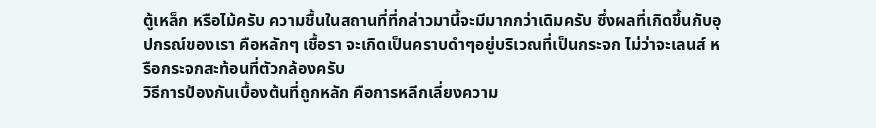ตู้เหล็ก หรือไม้ครับ ความชื้นในสถานที่ที่กล่าวมานี้จะมีมากกว่าเดิมครับ ซึ่งผลที่เกิดขึ้นกับอุปกรณ์ของเรา คือหลักๆ เชื้อรา จะเกิดเป็นคราบดำๆอยู่บริเวณที่เป็นกระจก ไม่ว่าจะเลนส์ หรือกระจกสะท้อนที่ตัวกล้องครับ
วิธีการป้องกันเบื้องต้นที่ถูกหลัก คือการหลีกเลี่ยงความ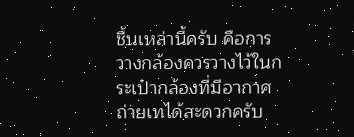ชื้นเหล่านี้ครับ คือการวางกล้องควรวางไว้ในกระเป๋ากล้องที่มีอากาศถ่ายเทได้สะดวกครับ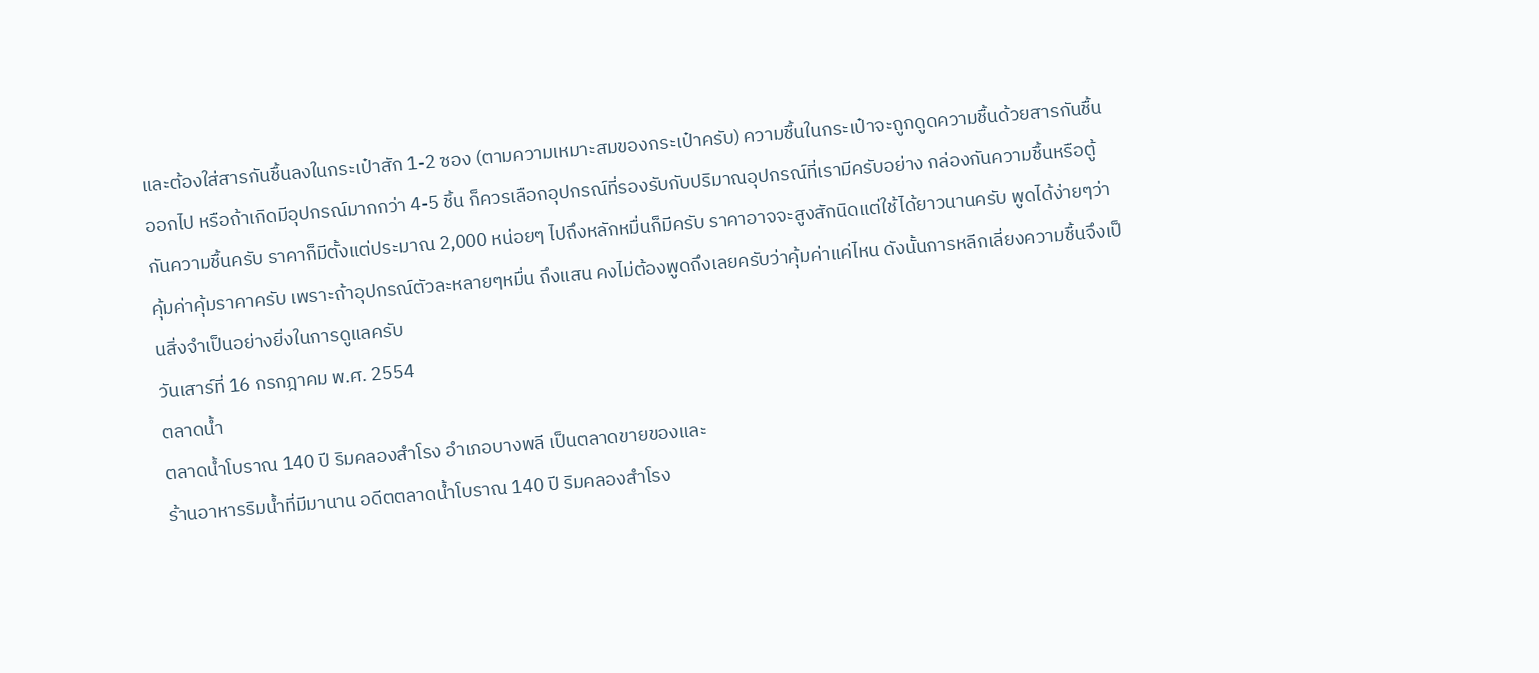และต้องใส่สารกันชื้นลงในกระเป๋าสัก 1-2 ซอง (ตามความเหมาะสมของกระเป๋าครับ) ความชื้นในกระเป๋าจะถูกดูดความชื้นด้วยสารกันชื้นออกไป หรือถ้าเกิดมีอุปกรณ์มากกว่า 4-5 ชิ้น ก็ควรเลือกอุปกรณ์ที่รองรับกับปริมาณอุปกรณ์ที่เรามีครับอย่าง กล่องกันความชื้นหรือตู้กันความชื้นครับ ราคาก็มีตั้งแต่ประมาณ 2,000 หน่อยๆ ไปถึงหลักหมื่นก็มีครับ ราคาอาจจะสูงสักนิดแต่ใช้ได้ยาวนานครับ พูดได้ง่ายๆว่าคุ้มค่าคุ้มราคาครับ เพราะถ้าอุปกรณ์ตัวละหลายๆหมื่น ถึงแสน คงไม่ต้องพูดถึงเลยครับว่าคุ้มค่าแค่ไหน ดังนั้นการหลีกเลี่ยงความชื้นจึงเป็นสิ่งจำเป็นอย่างยิ่งในการดูแลครับ
วันเสาร์ที่ 16 กรกฎาคม พ.ศ. 2554
ตลาดน้ำ
ตลาดน้ำโบราณ 140 ปี ริมคลองสำโรง อำเภอบางพลี เป็นตลาดขายของและ
ร้านอาหารริมน้ำที่มีมานาน อดีตตลาดน้ำโบราณ 140 ปี ริมคลองสำโรง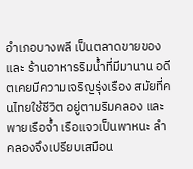อำเภอบางพลี เป็นตลาดขายของและ ร้านอาหารริมน้ำที่มีมานาน อดีตเคยมีความเจริญรุ่งเรือง สมัยที่คนไทยใช้ชีวิต อยู่ตามริมคลอง และพายเรือจ้ำ เรือแจวเป็นพาหนะ ลำคลองจึงเปรียบเสมือน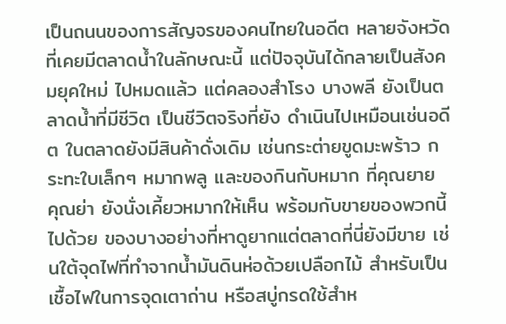เป็นถนนของการสัญจรของคนไทยในอดีต หลายจังหวัดที่เคยมีตลาดน้ำในลักษณะนี้ แต่ปัจจุบันได้กลายเป็นสังคมยุคใหม่ ไปหมดแล้ว แต่คลองสำโรง บางพลี ยังเป็นตลาดน้ำที่มีชีวิต เป็นชีวิตจริงที่ยัง ดำเนินไปเหมือนเช่นอดีต ในตลาดยังมีสินค้าดั่งเดิม เช่นกระต่ายขูดมะพร้าว กระทะใบเล็กๆ หมากพลู และของกินกับหมาก ที่คุณยาย คุณย่า ยังนั่งเคี้ยวหมากให้เห็น พร้อมกับขายของพวกนี้ไปด้วย ของบางอย่างที่หาดูยากแต่ตลาดที่นี่ยังมีขาย เช่นใต้จุดไฟที่ทำจากน้ำมันดินห่อด้วยเปลือกไม้ สำหรับเป็นเชื้อไฟในการจุดเตาถ่าน หรือสบู่กรดใช้สำห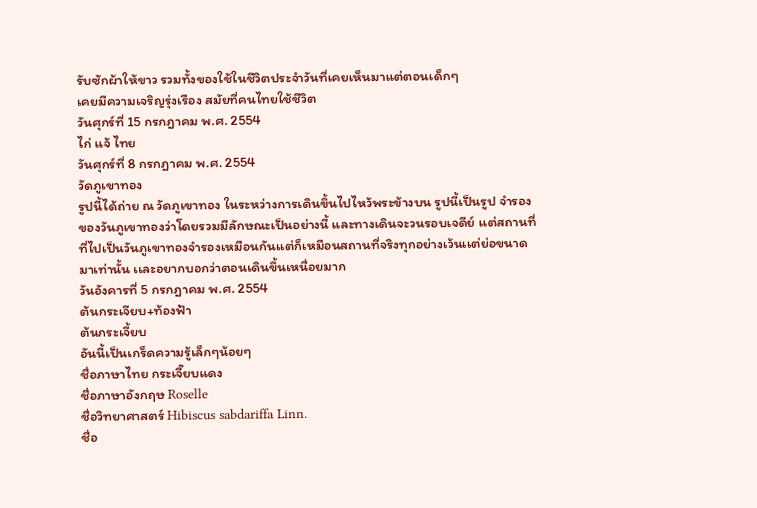รับซักผ้าให้ขาว รวมทั้งของใช้ในชีวิตประจำวันที่เคยเห็นมาแต่ตอนเด็กๆ
เคยมีความเจริญรุ่งเรือง สมัยที่คนไทยใช้ชีวิต
วันศุกร์ที่ 15 กรกฎาคม พ.ศ. 2554
ไก่ เเจ้ ไทย
วันศุกร์ที่ 8 กรกฎาคม พ.ศ. 2554
วัดภูเขาทอง
รูปนี้ได้ถ่าย ณ วัดภูเขาทอง ในระหว่างการเดินขึ้นไปไหว้พระข้างบน รูปนี้เป็นรูป จำรองของวันภูเขาทองว่าโดยรวมมีลักษณะเป็นอย่างนี้ และทางเดินจะวนรอบเจดีย์ เเต่สถานที่ที่ไปเป็นวันภูเขาทองจำรองเหมือนกันเเต่ก็เหมือนสถานที่จริงทุกอย่างเว้นเเต่ย่อขนาดมาเท่านั้น เเละอยากบอกว่าตอนเดินขึ้นเหนื่อยมาก
วันอังคารที่ 5 กรกฎาคม พ.ศ. 2554
ต้นกระเจียบ+ท้องฟ้า
ต้นกระเจี้ยบ
อันนี้เป็นเกร็ดความรู้เล็กๆน้อยๆ
ชื่อภาษาไทย กระเจี๊ยบแดง
ชื่อภาษาอังกฤษ Roselle
ชื่อวิทยาศาสตร์ Hibiscus sabdariffa Linn.
ชื่อ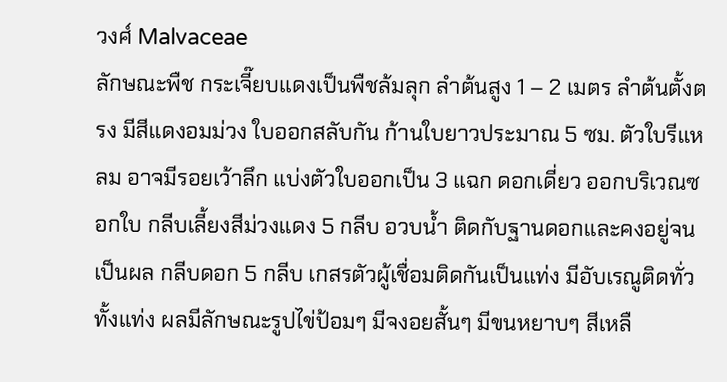วงศ์ Malvaceae
ลักษณะพืช กระเจี๊ยบแดงเป็นพืชล้มลุก ลำต้นสูง 1 – 2 เมตร ลำต้นตั้งตรง มีสีแดงอมม่วง ใบออกสลับกัน ก้านใบยาวประมาณ 5 ซม. ตัวใบรีแหลม อาจมีรอยเว้าลึก แบ่งตัวใบออกเป็น 3 แฉก ดอกเดี่ยว ออกบริเวณซอกใบ กลีบเลี้ยงสีม่วงแดง 5 กลีบ อวบน้ำ ติดกับฐานดอกและคงอยู่จนเป็นผล กลีบดอก 5 กลีบ เกสรตัวผู้เชื่อมติดกันเป็นแท่ง มีอับเรณูติดทั่วทั้งแท่ง ผลมีลักษณะรูปไข่ป้อมๆ มีจงอยสั้นๆ มีขนหยาบๆ สีเหลื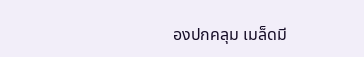องปกคลุม เมล็ดมี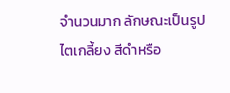จำนวนมาก ลักษณะเป็นรูปไตเกลี้ยง สีดำหรือ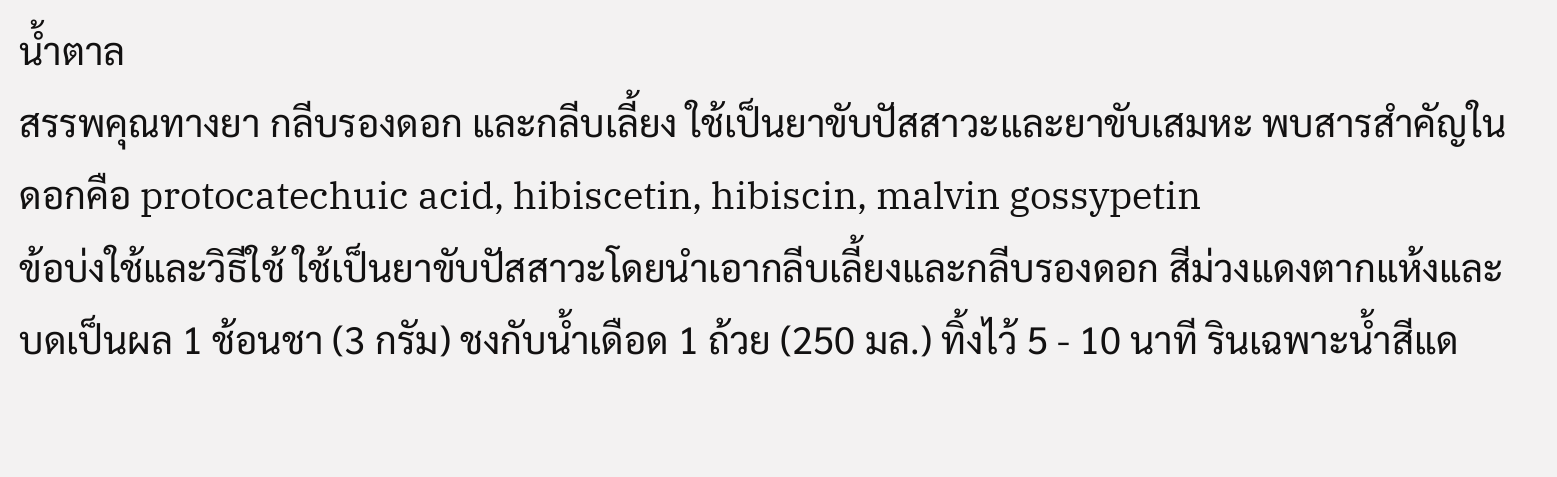น้ำตาล
สรรพคุณทางยา กลีบรองดอก และกลีบเลี้ยง ใช้เป็นยาขับปัสสาวะและยาขับเสมหะ พบสารสำคัญในดอกคือ protocatechuic acid, hibiscetin, hibiscin, malvin gossypetin
ข้อบ่งใช้และวิธีใช้ ใช้เป็นยาขับปัสสาวะโดยนำเอากลีบเลี้ยงและกลีบรองดอก สีม่วงแดงตากแห้งและบดเป็นผล 1 ช้อนชา (3 กรัม) ชงกับน้ำเดือด 1 ถ้วย (250 มล.) ทิ้งไว้ 5 - 10 นาที รินเฉพาะน้ำสีแด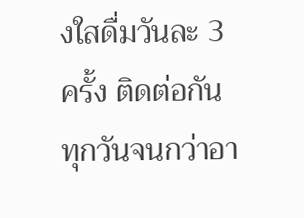งใสดื่มวันละ 3 ครั้ง ติดต่อกันทุกวันจนกว่าอา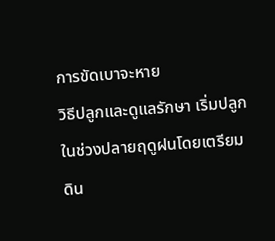การขัดเบาจะหาย
วิธีปลูกและดูแลรักษา เริ่มปลูกในช่วงปลายฤดูฝนโดยเตรียมดิน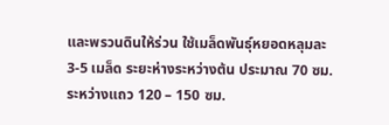และพรวนดินให้ร่วน ใช้เมล็ดพันธุ์หยอดหลุมละ 3-5 เมล็ด ระยะห่างระหว่างต้น ประมาณ 70 ซม. ระหว่างแถว 120 – 150 ซม.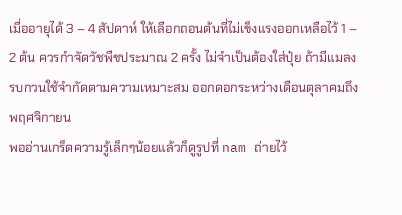เมื่ออายุได้ 3 – 4 สัปดาห์ ให้เลือกถอนต้นที่ไม่เข็งแรงออกเหลือไว้ 1 – 2 ต้น ควรกำจัดวัชพืชประมาณ 2 ครั้ง ไม่จำเป็นต้องใส่ปุ๋ย ถ้ามีแมลงรบกวนใช้จำกัดตามความเหมาะสม ออกดอกระหว่างเดือนตุลาคมถึงพฤศจิกายน
พออ่านเกร็ดความรู้เล็กๆน้อยแล้วก็ดูรูปที่ nam ถ่ายไว้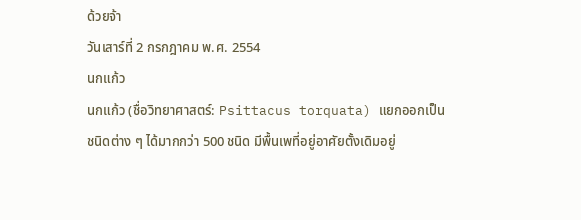ด้วยจ้า
วันเสาร์ที่ 2 กรกฎาคม พ.ศ. 2554
นกแก้ว
นกแก้ว (ชื่อวิทยาศาสตร์: Psittacus torquata) แยกออกเป็นชนิดต่าง ๆ ได้มากกว่า 500 ชนิด มีพื้นเพที่อยู่อาศัยตั้งเดิมอยู่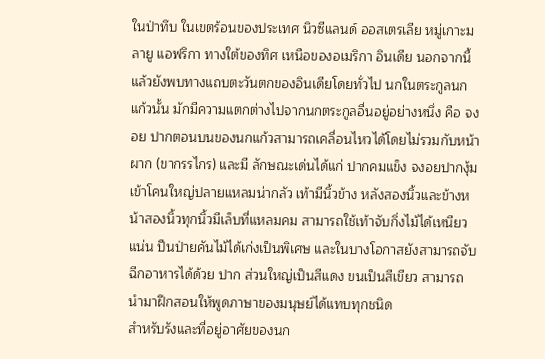ในป่าทึบ ในเขตร้อนของประเทศ นิวซีแลนด์ ออสเตรเลีย หมู่เกาะมลายู แอฟริกา ทางใต้ของทิศ เหนือของอเมริกา อินเดีย นอกจากนี้แล้วยังพบทางแถบตะวันตกของอินเดียโดยทั่วไป นกในตระกูลนกแก้วนั้น มักมีความแตกต่างไปจากนกตระกูลอื่นอยู่อย่างหนึ่ง คือ จงอย ปากตอนบนของนกแก้วสามารถเคลื่อนไหวได้โดยไม่รวมกับหน้าผาก (ขากรรไกร) และมี ลักษณะเด่นได้แก่ ปากคมแข็ง จงอยปากงุ้มเข้าโคนใหญ่ปลายแหลมน่ากลัว เท้ามีนิ้วข้าง หลังสองนิ้วและข้างหน้าสองนิ้วทุกนิ้วมีเล็บที่แหลมคม สามารถใช้เท้าจับกิ่งไม้ได้เหนียวแน่น ปีนป่ายคันไม้ได้เก่งเป็นพิเศษ และในบางโอกาสยังสามารถจับฉีกอาหารได้ด้วย ปาก ส่วนใหญ่เป็นสีแดง ขนเป็นสีเขียว สามารถ นำมาฝึกสอนให้พูดภาษาของมนุษย์ได้แทบทุกชนิด
สำหรับรังและที่อยู่อาศัยของนก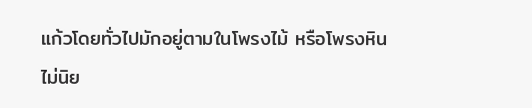แก้วโดยทั่วไปมักอยู่ตามในโพรงไม้ หรือโพรงหิน ไม่นิย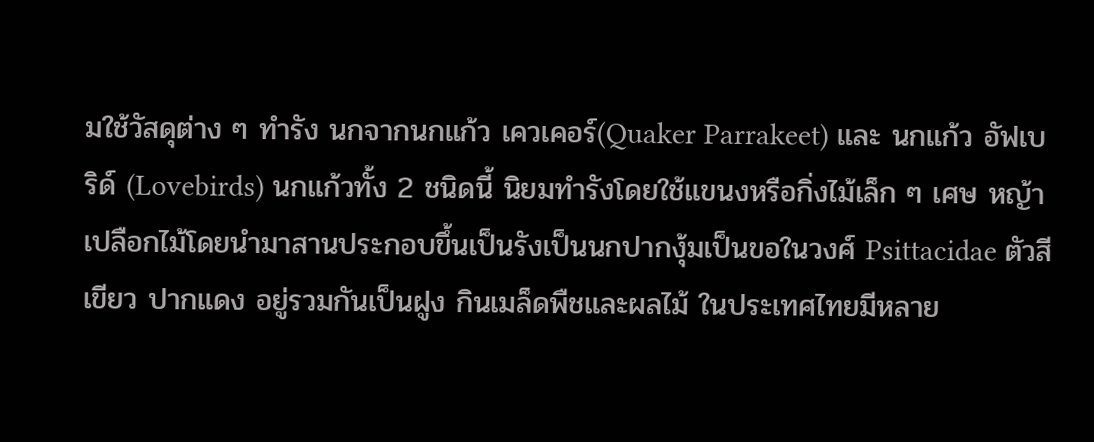มใช้วัสดุต่าง ๆ ทำรัง นกจากนกแก้ว เควเคอร์(Quaker Parrakeet) และ นกแก้ว อัฟเบริด์ (Lovebirds) นกแก้วทั้ง 2 ชนิดนี้ นิยมทำรังโดยใช้แขนงหรือกิ่งไม้เล็ก ๆ เศษ หญ้า เปลือกไม้โดยนำมาสานประกอบขึ้นเป็นรังเป็นนกปากงุ้มเป็นขอในวงศ์ Psittacidae ตัวสีเขียว ปากแดง อยู่รวมกันเป็นฝูง กินเมล็ดพืชและผลไม้ ในประเทศไทยมีหลาย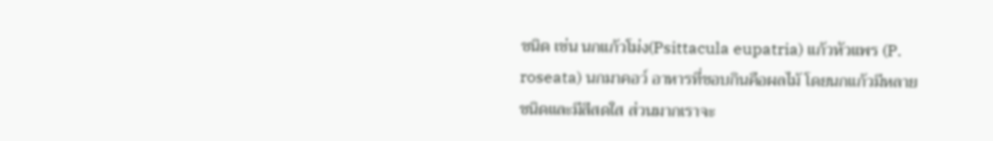ชนิด เช่น นกแก้วโม่ง(Psittacula eupatria) แก้วหัวแพร (P. roseata) นกมาคอว์ อาหารที่ชอบกินคือผลไม้ โดยนกแก้วมีหลายชนิดและมีสีสดใส ส่วนมากเราจะ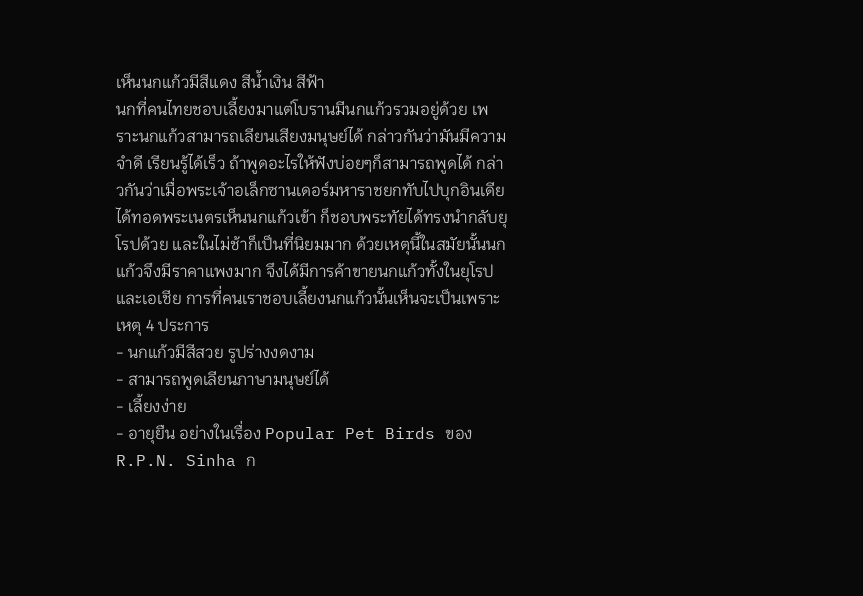เห็นนกแก้วมีสีแดง สีน้ำเงิน สีฟ้า
นกที่คนไทยชอบเลี้ยงมาแต่โบรานมีนกแก้วรวมอยู่ด้วย เพราะนกแก้วสามารถเลียนเสียงมนุษย์ได้ กล่าวกันว่ามันมีความจำดี เรียนรู้ได้เร็ว ถ้าพูดอะไรให้ฟังบ่อยๆก็สามารถพูดได้ กล่าวกันว่าเมื่อพระเจ้าอเล็กซานเดอร์มหาราชยกทับไปบุกอินเดียได้ทอดพระเนตรเห็นนกแก้วเข้า ก็ชอบพระทัยได้ทรงนำกลับยุโรปด้วย และในไม่ช้าก็เป็นที่นิยมมาก ด้วยเหตุนี้ในสมัยนั้นนกแก้วจึงมีราคาแพงมาก จึงได้มีการค้าขายนกแก้วทั้งในยุโรปและเอเชีย การที่คนเราชอบเลี้ยงนกแก้วนั้นเห็นจะเป็นเพราะเหตุ 4 ประการ
- นกแก้วมีสีสวย รูปร่างงดงาม
- สามารถพูดเลียนภาษามนุษย์ได้
- เลี้ยงง่าย
- อายุยืน อย่างในเรื่อง Popular Pet Birds ของ R.P.N. Sinha ก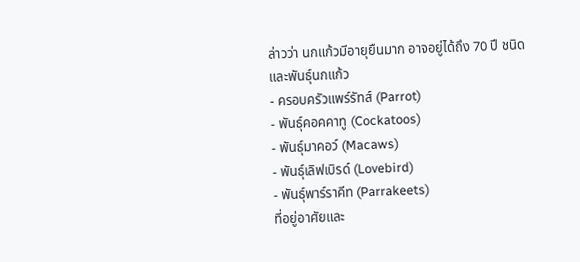ล่าวว่า นกแก้วมีอายุยืนมาก อาจอยู่ได้ถึง 70 ปี ชนิดและพันธุ์นกแก้ว
- ครอบครัวแพร์รัทส์ (Parrot)
- พันธุ์คอคคาทู (Cockatoos)
- พันธุ์มาคอว์ (Macaws)
- พันธุ์เลิฟเบิรด์ (Lovebird)
- พันธุ์พาร์ราคีท (Parrakeets)
ที่อยู่อาศัยและ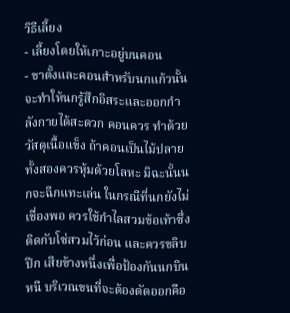วิธีเลี้ยง
- เลี้ยงโดยให้เกาะอยู่บนคอน
- ขาตั้งและคอนสำหรับนกแก้วนั้น จะทำให้นกรู้สึกอิสระและออกกำลังกายได้สะดวก คอนควร ทำด้วยวัสดุเนื้อแข็ง ถ้าคอนเป็นไม้ปลายทั้งสองควรหุ้มด้วยโลหะ มิฉะนั้นนกจะฉีกแทะเล่น ในกรณีที่นกยังไม่เชื่องพอ ควรใช้กำไลสวมข้อเท้าซึ่งติดกับโซ่สวมไว้ก่อน และควรขลิบปีก เสียข้างหนึ่งเพื่อป้องกันนกบินหนี บริเวณขนที่จะต้องตัดออกคือ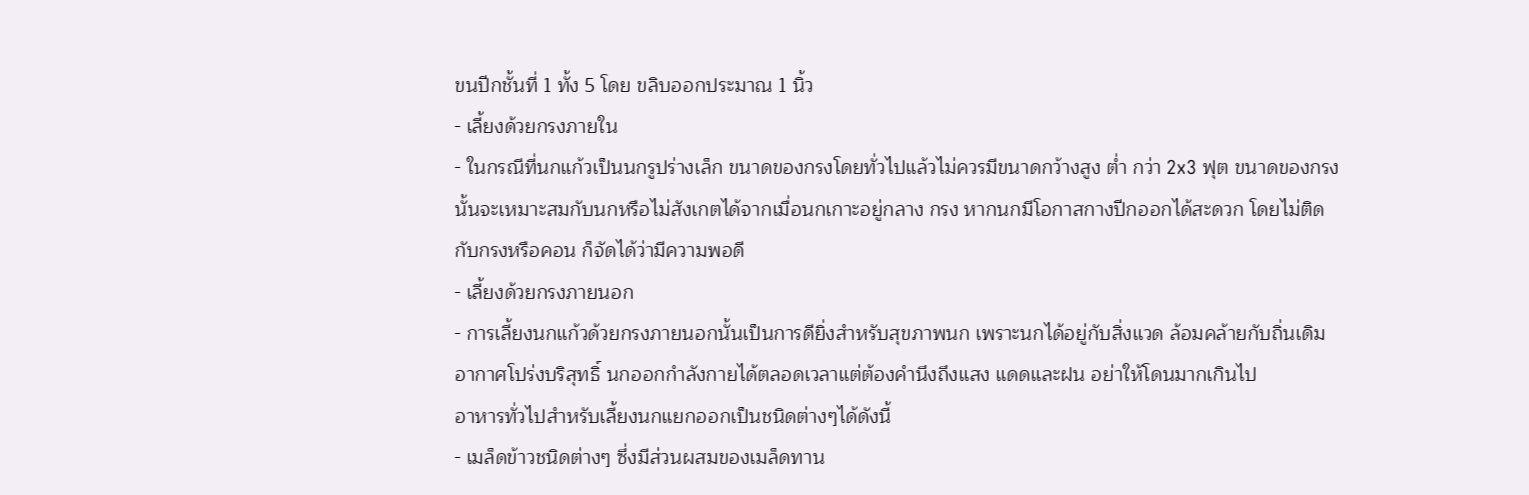ขนปีกชั้นที่ 1 ทั้ง 5 โดย ขลิบออกประมาณ 1 นิ้ว
- เลี้ยงด้วยกรงภายใน
- ในกรณีที่นกแก้วเป็นนกรูปร่างเล็ก ขนาดของกรงโดยทั่วไปแล้วไม่ควรมีขนาดกว้างสูง ต่ำ กว่า 2x3 ฟุต ขนาดของกรงนั้นจะเหมาะสมกับนกหรือไม่สังเกตได้จากเมื่อนกเกาะอยู่กลาง กรง หากนกมีโอกาสกางปีกออกได้สะดวก โดยไม่ติดกับกรงหรือคอน ก็จัดได้ว่ามีความพอดี
- เลี้ยงด้วยกรงภายนอก
- การเลี้ยงนกแก้วด้วยกรงภายนอกนั้นเป็นการดียิ่งสำหรับสุขภาพนก เพราะนกได้อยู่กับสิ่งแวด ล้อมคล้ายกับถิ่นเดิม อากาศโปร่งบริสุทธิ์ นกออกกำลังกายได้ตลอดเวลาแต่ต้องคำนึงถึงแสง แดดและฝน อย่าให้โดนมากเกินไป
อาหารทั่วไปสำหรับเลี้ยงนกแยกออกเป็นชนิดต่างๆได้ดังนี้
- เมล็ดข้าวชนิดต่างๆ ซึ่งมีส่วนผสมของเมล็ดทาน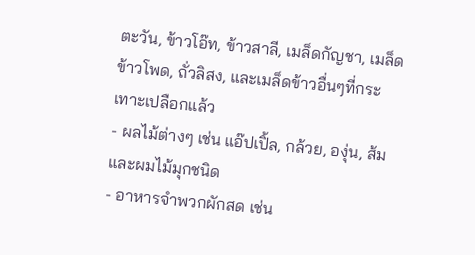ตะวัน, ข้าวโอ๊ท, ข้าวสาลี, เมล็ดกัญชา, เมล็ดข้าวโพด, ถั่วลิสง, และเมล็ดข้าวอื่นๆที่กระเทาะเปลือกแล้ว
- ผลไม้ต่างๆ เช่น แอ๊ปเปิ้ล, กล้วย, องุ่น, ส้ม และผมไม้มุกชนิด
- อาหารจำพวกผักสด เช่น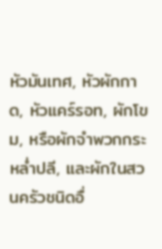หัวมันเทศ, หัวผักกาด, หัวแคร์รอท, ผักโขม, หรือผักจำพวกกระหล่ำปลี, และผักในสวนครัวชนิดอื่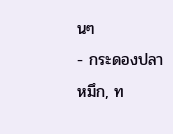นๆ
- กระดองปลาหมึก, ท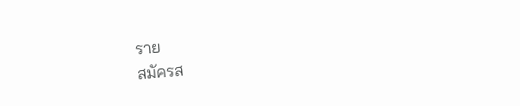ราย
สมัครส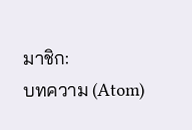มาชิก:
บทความ (Atom)